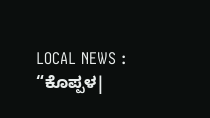LOCAL NEWS : “ಕೊಪ್ಪಳ|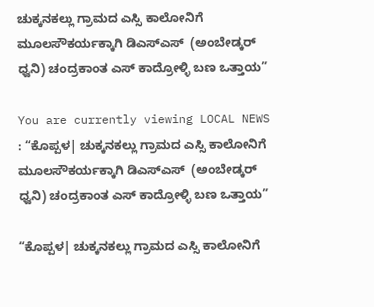ಚುಕ್ಕನಕಲ್ಲು ಗ್ರಾಮದ ಎಸ್ಸಿ ಕಾಲೋನಿಗೆ  ಮೂಲಸೌಕರ್ಯಕ್ಕಾಗಿ ಡಿಎಸ್‌ಎಸ್‌  (ಅಂಬೇಡ್ಕರ್ ಧ್ವನಿ) ಚಂದ್ರಕಾಂತ ಎಸ್ ಕಾದ್ರೋಳ್ಳಿ ಬಣ ಒತ್ತಾಯ”

You are currently viewing LOCAL NEWS : “ಕೊಪ್ಪಳ| ಚುಕ್ಕನಕಲ್ಲು ಗ್ರಾಮದ ಎಸ್ಸಿ ಕಾಲೋನಿಗೆ  ಮೂಲಸೌಕರ್ಯಕ್ಕಾಗಿ ಡಿಎಸ್‌ಎಸ್‌  (ಅಂಬೇಡ್ಕರ್ ಧ್ವನಿ) ಚಂದ್ರಕಾಂತ ಎಸ್ ಕಾದ್ರೋಳ್ಳಿ ಬಣ ಒತ್ತಾಯ”

“ಕೊಪ್ಪಳ| ಚುಕ್ಕನಕಲ್ಲು ಗ್ರಾಮದ ಎಸ್ಸಿ ಕಾಲೋನಿಗೆ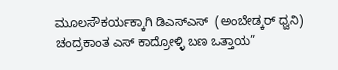ಮೂಲಸೌಕರ್ಯಕ್ಕಾಗಿ ಡಿಎಸ್‌ಎಸ್‌  (ಅಂಬೇಡ್ಕರ್ ಧ್ವನಿ) ಚಂದ್ರಕಾಂತ ಎಸ್ ಕಾದ್ರೋಳ್ಳಿ ಬಣ ಒತ್ತಾಯ”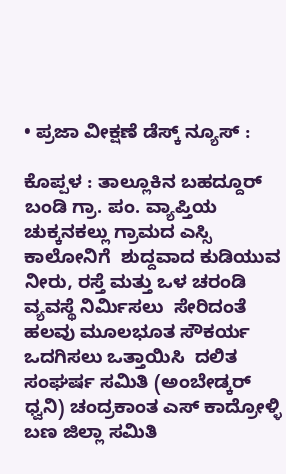• ಪ್ರಜಾ ವೀಕ್ಷಣೆ ಡೆಸ್ಕ್‌ ನ್ಯೂಸ್‌ :

ಕೊಪ್ಪಳ : ತಾಲ್ಲೂಕಿನ ಬಹದ್ದೂರ್ ಬಂಡಿ ಗ್ರಾ. ಪಂ. ವ್ಯಾಪ್ತಿಯ ಚುಕ್ಕನಕಲ್ಲು ಗ್ರಾಮದ ಎಸ್ಸಿ ಕಾಲೋನಿಗೆ  ಶುದ್ದವಾದ ಕುಡಿಯುವ ನೀರು, ರಸ್ತೆ ಮತ್ತು ಒಳ ಚರಂಡಿ ವ್ಯವಸ್ಥೆ ನಿರ್ಮಿಸಲು  ಸೇರಿದಂತೆ ಹಲವು ಮೂಲಭೂತ ಸೌಕರ್ಯ ಒದಗಿಸಲು ಒತ್ತಾಯಿಸಿ  ದಲಿತ ಸಂಘರ್ಷ ಸಮಿತಿ (ಅಂಬೇಡ್ಕರ್ ಧ್ವನಿ) ಚಂದ್ರಕಾಂತ ಎಸ್ ಕಾದ್ರೋಳ್ಳಿ ಬಣ ಜಿಲ್ಲಾ ಸಮಿತಿ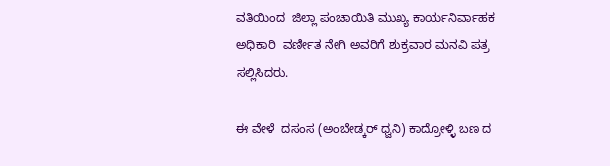ವತಿಯಿಂದ  ಜಿಲ್ಲಾ ಪಂಚಾಯಿತಿ ಮುಖ್ಯ ಕಾರ್ಯನಿರ್ವಾಹಕ ಅಧಿಕಾರಿ  ವರ್ಣೀತ ನೇಗಿ ಅವರಿಗೆ ಶುಕ್ರವಾರ ಮನವಿ ಪತ್ರ ಸಲ್ಲಿಸಿದರು.

ಈ ವೇಳೆ  ದಸಂಸ (ಅಂಬೇಡ್ಕರ್ ಧ್ವನಿ) ಕಾದ್ರೋಳ್ಳಿ ಬಣ ದ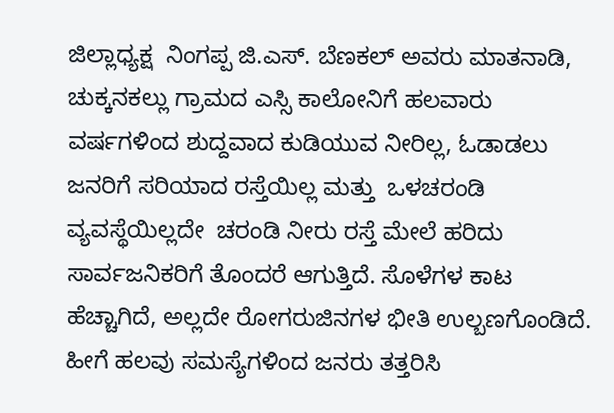ಜಿಲ್ಲಾಧ್ಯಕ್ಷ  ನಿಂಗಪ್ಪ ಜಿ.ಎಸ್. ಬೆಣಕಲ್ ಅವರು ಮಾತನಾಡಿ, ಚುಕ್ಕನಕಲ್ಲು ಗ್ರಾಮದ ಎಸ್ಸಿ ಕಾಲೋನಿಗೆ ಹಲವಾರು ವರ್ಷಗಳಿಂದ ಶುದ್ದವಾದ ಕುಡಿಯುವ ನೀರಿಲ್ಲ, ಓಡಾಡಲು ಜನರಿಗೆ ಸರಿಯಾದ ರಸ್ತೆಯಿಲ್ಲ ಮತ್ತು  ಒಳಚರಂಡಿ  ವ್ಯವಸ್ಥೆಯಿಲ್ಲದೇ  ಚರಂಡಿ ನೀರು ರಸ್ತೆ ಮೇಲೆ ಹರಿದು ಸಾರ್ವಜನಿಕರಿಗೆ ತೊಂದರೆ ಆಗುತ್ತಿದೆ. ಸೊಳೆಗಳ ಕಾಟ ಹೆಚ್ಚಾಗಿದೆ, ಅಲ್ಲದೇ ರೋಗರುಜಿನಗಳ ಭೀತಿ ಉಲ್ಬಣಗೊಂಡಿದೆ. ಹೀಗೆ ಹಲವು ಸಮಸ್ಯೆಗಳಿಂದ ಜನರು ತತ್ತರಿಸಿ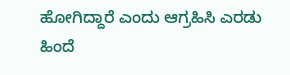ಹೋಗಿದ್ದಾರೆ ಎಂದು ಆಗ್ರಹಿಸಿ ಎರಡು ಹಿಂದೆ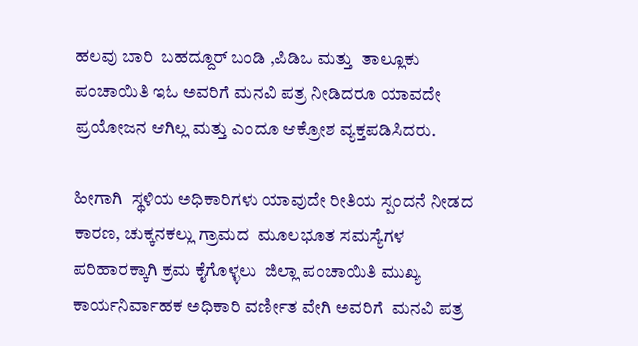ಹಲವು ಬಾರಿ  ಬಹದ್ದೂರ್ ಬಂಡಿ ,ಪಿಡಿಒ ಮತ್ತು  ತಾಲ್ಲೂಕು ಪಂಚಾಯಿತಿ ಇಓ ಅವರಿಗೆ ಮನವಿ ಪತ್ರ ನೀಡಿದರೂ ಯಾವದೇ ಪ್ರಯೋಜನ ಆಗಿಲ್ಲ ಮತ್ತು ಎಂದೂ ಆಕ್ರೋಶ ವ್ಯಕ್ತಪಡಿಸಿದರು.

ಹೀಗಾಗಿ  ಸ್ಥಳಿಯ ಅಧಿಕಾರಿಗಳು ಯಾವುದೇ ರೀತಿಯ ಸ್ಪಂದನೆ ನೀಡದ ಕಾರಣ, ಚುಕ್ಕನಕಲ್ಲು ಗ್ರಾಮದ  ಮೂಲಭೂತ ಸಮಸ್ಯೆಗಳ ಪರಿಹಾರಕ್ಕಾಗಿ ಕ್ರಮ ಕೈಗೊಳ್ಳಲು  ಜಿಲ್ಲಾ ಪಂಚಾಯಿತಿ ಮುಖ್ಯ ಕಾರ್ಯನಿರ್ವಾಹಕ ಅಧಿಕಾರಿ ವರ್ಣೀತ ವೇಗಿ ಅವರಿಗೆ  ಮನವಿ ಪತ್ರ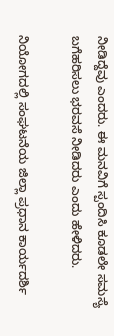ನೀಡಿದ್ದೆವು ಎಂದರು. ಈ ಮನವಿಗೆ ಸ್ಪಂದಿಸಿ ಕೂಡಲೇ ಸಮಸ್ಯೆ ಬಗೆಹರಿಸಲು ಭರವಸೆ ನೀಡಿದರು ಎಂದು ಹೇಳಿದರು.

ನಿಯೋಗದಲ್ಲಿ ಸಂಘಟನೆಯ ಜಿಲ್ಲಾ ಪ್ರಧಾನ ಕಾರ್ಯದರ್ಶಿ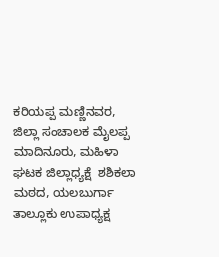ಕರಿಯಪ್ಪ ಮಣ್ಣಿನವರ, ಜಿಲ್ಲಾ ಸಂಚಾಲಕ ಮೈಲಪ್ಪ ಮಾದಿನೂರು, ಮಹಿಳಾ ಘಟಕ ಜಿಲ್ಲಾಧ್ಯಕ್ಷೆ  ಶಶಿಕಲಾ ಮಠದ, ಯಲಬುರ್ಗಾ ತಾಲ್ಲೂಕು ಉಪಾಧ್ಯಕ್ಷ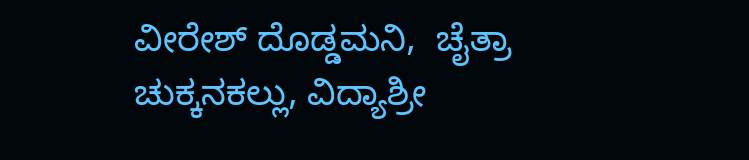ವೀರೇಶ್ ದೊಡ್ಡಮನಿ,  ಚೈತ್ರಾ ಚುಕ್ಕನಕಲ್ಲು, ವಿದ್ಯಾಶ್ರೀ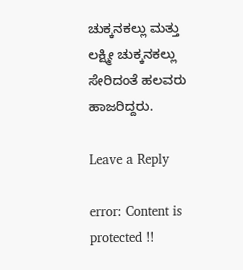ಚುಕ್ಕನಕಲ್ಲು ಮತ್ತು ಲಕ್ಷ್ಮೀ ಚುಕ್ಕನಕಲ್ಲು ಸೇರಿದಂತೆ ಹಲವರು ಹಾಜರಿದ್ದರು.

Leave a Reply

error: Content is protected !!